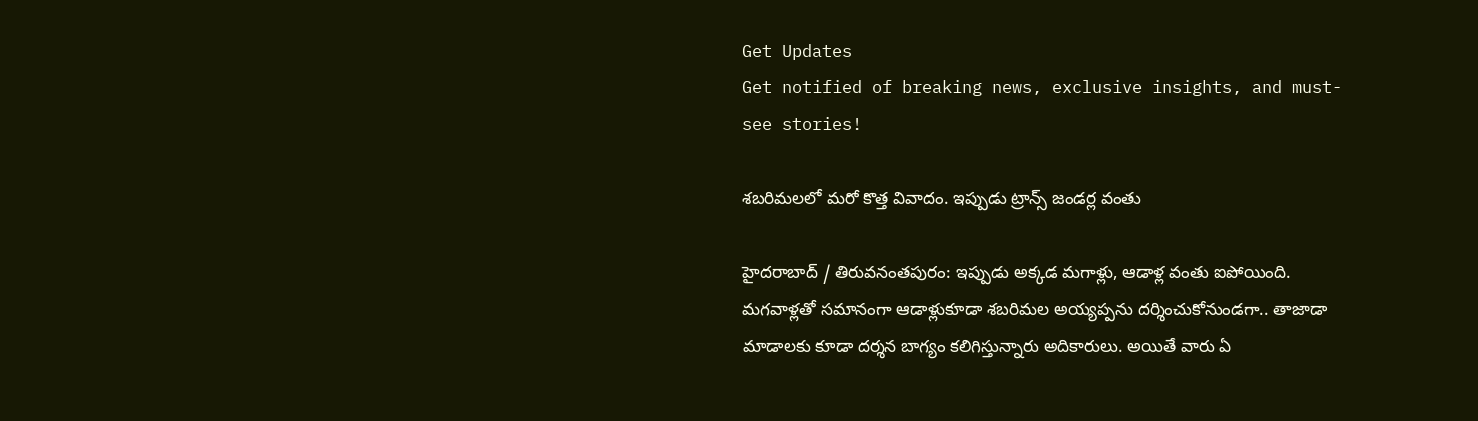Get Updates
Get notified of breaking news, exclusive insights, and must-see stories!

శబరిమలలో మరో కొత్త వివాదం. ఇప్పుడు ట్రాన్స్ జండర్ల వంతు

హైద‌రాబాద్ / తిరువనంతపురం: ఇప్పుడు అక్క‌డ మ‌గాళ్లు, ఆడాళ్ల వంతు ఐపోయింది. మ‌గ‌వాళ్ల‌తో స‌మానంగా ఆడాళ్లుకూడా శ‌బ‌రిమ‌ల అయ్య‌ప్ప‌ను ద‌ర్శించుకోనుండ‌గా.. తాజాడా మాడాల‌కు కూడా ద‌ర్శ‌న బాగ్యం క‌లిగిస్తున్నారు అదికారులు. అయితే వారు ఏ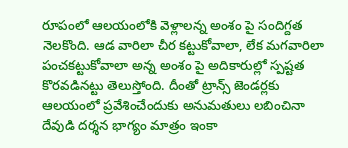రూపంలో ఆల‌యంలోకి వెళ్లాల‌న్న అంశం పై సందిగ్ద‌త నెల‌కొంది. ఆడ వారిలా చీర క‌ట్టుకోవాలా, లేక మ‌గ‌వారిలా పంచ‌క‌ట్టుకోవాలా అన్న అంశం పై అదికారుల్లో స్ప‌ష్ట‌త కొర‌వ‌డిన‌ట్టు తెలుస్తోంది. దీంతో ట్రాన్స్ జెండ‌ర్ల‌కు ఆల‌యంలో ప్ర‌వేశించేందుకు అనుమ‌తులు ల‌బించినా దేవుడి ద‌ర్శ‌న భాగ్యం మాత్రం ఇంకా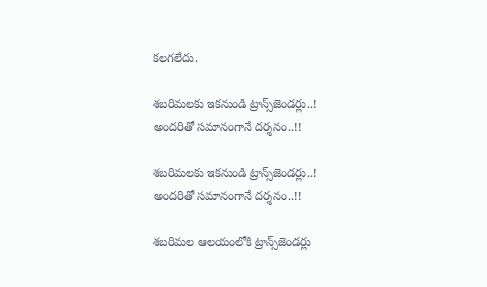క‌ల‌గ‌లేదు.

శ‌బ‌రిమ‌ల‌కు ఇక‌నుండి ట్రాన్స్‌జెండర్లు..! అంద‌రితో స‌మానంగానే ద‌ర్శ‌నం..!!

శ‌బ‌రిమ‌ల‌కు ఇక‌నుండి ట్రాన్స్‌జెండర్లు..! అంద‌రితో స‌మానంగానే ద‌ర్శ‌నం..!!

శబరిమల ఆలయంలోకి ట్రాన్స్‌జెండర్లు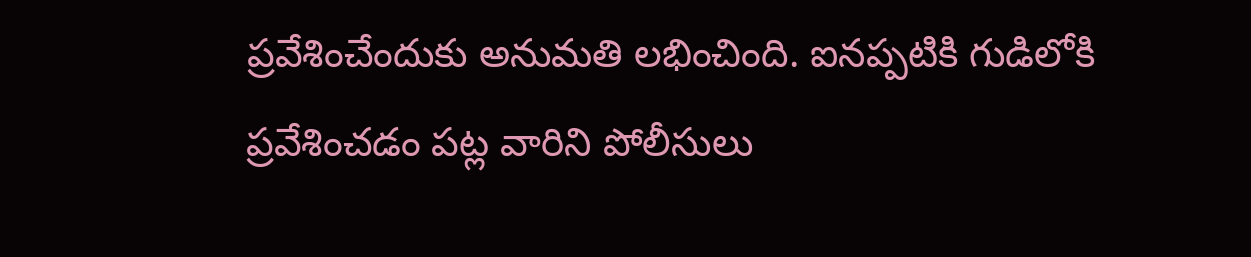ప్రవేశించేందుకు అనుమతి లభించింది. ఐన‌ప్ప‌టికి గుడిలోకి ప్రవేశించడం ప‌ట్ల వారిని పోలీసులు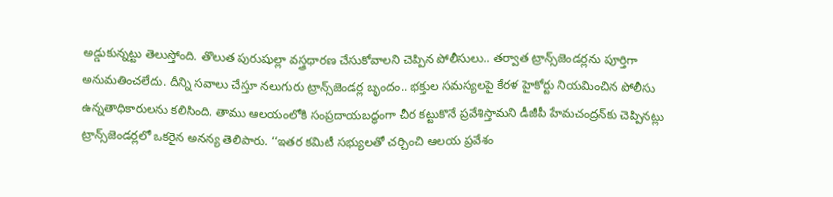అడ్డుకున్నట్టు తెలుస్తోంది. తొలుత పురుషుల్లా వస్త్రధారణ చేసుకోవాలని చెప్పిన పోలీసులు.. తర్వాత ట్రాన్స్‌జెండర్లను పూర్తిగా అనుమతించలేదు. దీన్ని సవాలు చేస్తూ నలుగురు ట్రాన్స్‌జెండర్ల బృందం.. భక్తుల సమస్యలపై కేరళ హైకోర్టు నియమించిన పోలీసు ఉన్నతాధికారులను కలిసింది. తాము ఆలయంలోకి సంప్రదాయబద్ధంగా చీర కట్టుకొనే ప్రవేశిస్తామని డీజీపీ హేమచంద్రన్‌కు చెప్పినట్లు ట్రాన్స్‌జెండర్లలో ఒకరైన అనన్య తెలిపారు. ‘‘ఇతర కమిటీ సభ్యులతో చర్చించి ఆలయ ప్రవేశం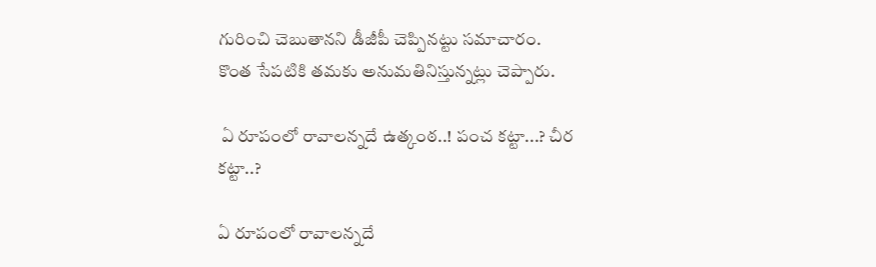గురించి చెబుతానని డీజీపీ చెప్పిన‌ట్టు స‌మాచారం. కొంత సేపటికి త‌మ‌కు అనుమతినిస్తున్నట్లు చెప్పారు.

 ఏ రూపంలో రావాల‌న్న‌దే ఉత్కంఠ‌..! పంచ క‌ట్టా...? చీర క‌ట్టా..?

ఏ రూపంలో రావాల‌న్న‌దే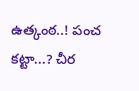ఉత్కంఠ‌..! పంచ క‌ట్టా...? చీర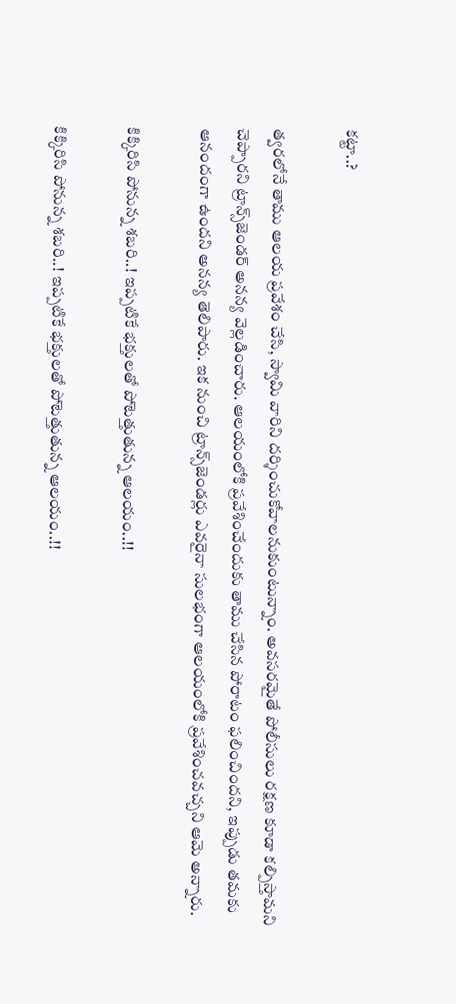క‌ట్టా..?

త్వరలోనే తాము ఆలయ ప్రవేశం చేసి, స్వామి వారిని దర్శించుకోవాలనుకుంటున్నాం. అవసరమైతే పోలీసులు రక్షణ కూడా కల్పిస్తామని చెప్పారని ట్రాన్స్‌జెండర్‌ అనన్య వెల్లడించారు. ఆలయంలోకి ప్రవేశించేందుకు తాము చేసిన పోరాటం ఫలించిందని, ఇప్పుడు తమకు ఆనందంగా ఉందని అనన్య తెలిపారు. ఇక నుంచి ట్రాన్స్‌జెండర్లు ఎవరైనా సులభంగా ఆలయంలోకి ప్రవేశించవచ్చని ఆమె అన్నారు.

కిక్కిరిసి పోనున్న శ‌బ‌రి..! ఇప్ప‌టికే భ‌క్తులతో పోటెత్తుతున్న ఆల‌యం..!!

కిక్కిరిసి పోనున్న శ‌బ‌రి..! ఇప్ప‌టికే భ‌క్తులతో పోటెత్తుతున్న ఆల‌యం..!!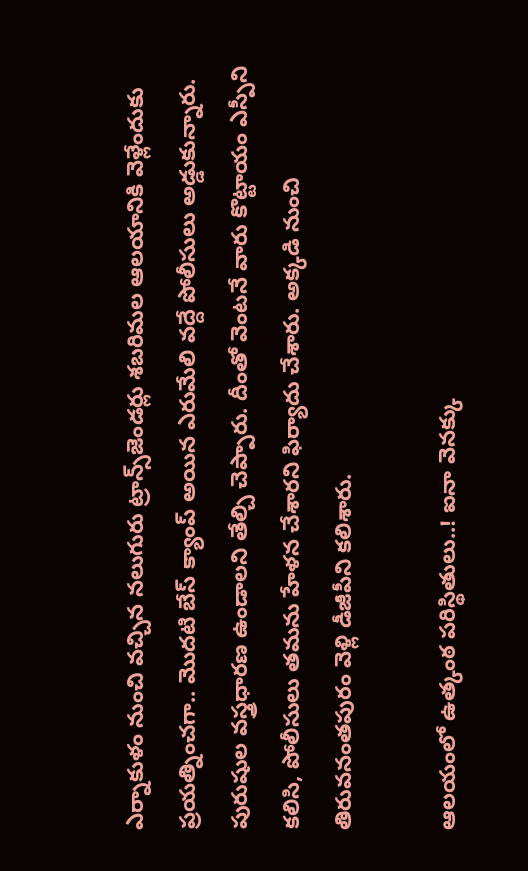ఎర్నాకుళం నుంచి వచ్చిన నలుగురు ట్రాన్స్‌జెండర్లు శబరిమల ఆలయానికి వెళ్లేందుకు ప్రయత్నించగా.. మొదటి బేస్‌ క్యాంప్‌ అయిన ఎరుమేలి వద్దే పోలీసులు అడ్డుకున్నారు. పురుషుల వస్త్రధారణ ఉండాలని తేల్చి చెప్పారు. దీంతో వెంటనే వారు కొట్టాయం ఎస్పీని కలిసి, పోలీసులు తమను హేళన చేశారని ఫిర్యాదు చేశారు. అక్కడి నుంచి తిరువనంతపురం వెళ్లి డీజీపీని కలిశారు.

ఆల‌యంలో ఉత్కంఠ ప‌రిస్థితులు..! ఐనా వెన‌క్కు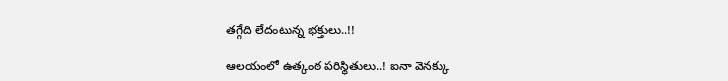త‌గ్గేది లేదంటున్న భ‌క్తులు..!!

ఆల‌యంలో ఉత్కంఠ ప‌రిస్థితులు..! ఐనా వెన‌క్కు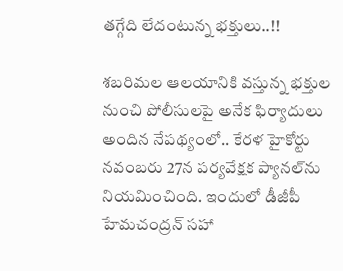త‌గ్గేది లేదంటున్న భ‌క్తులు..!!

శబరిమల ఆలయానికి వస్తున్న భక్తుల నుంచి పోలీసులపై అనేక ఫిర్యాదులు అందిన నేపథ్యంలో.. కేరళ హైకోర్టు నవంబరు 27న పర్యవేక్షక ప్యానల్‌ను నియమించింది. ఇందులో డీజీపీ హేమచంద్రన్‌ సహా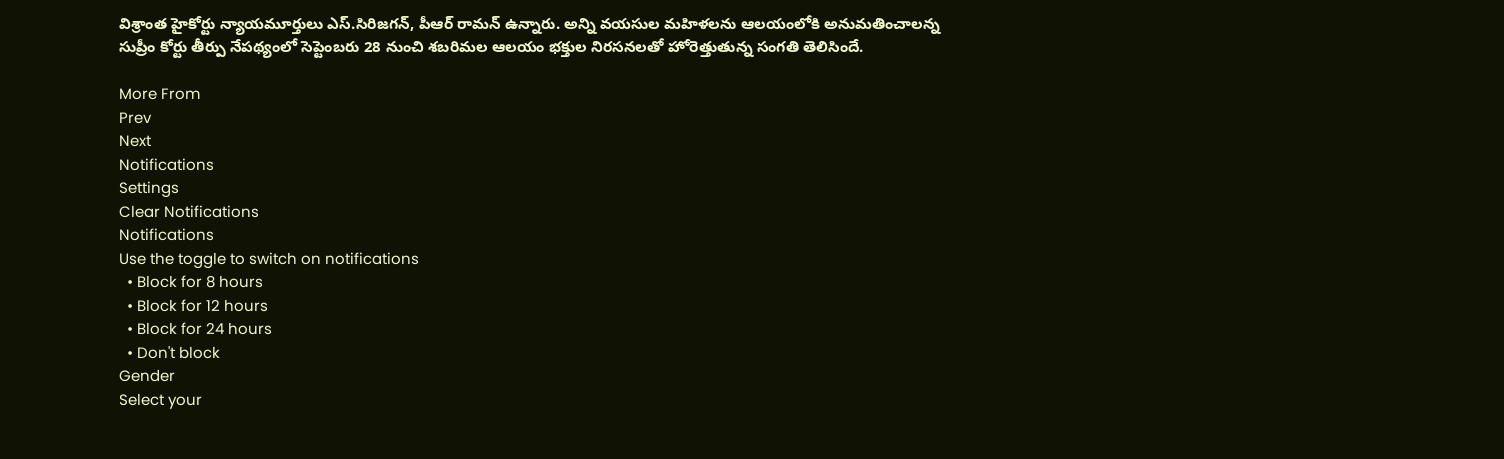విశ్రాంత హైకోర్టు న్యాయమూర్తులు ఎస్‌.సిరిజగన్‌, పీఆర్‌ రామన్‌ ఉన్నారు. అన్ని వయసుల మహిళలను ఆలయంలోకి అనుమతించాలన్న సుప్రీం కోర్టు తీర్పు నేపథ్యంలో సెప్టెంబరు 28 నుంచి శబరిమల ఆలయం భక్తుల నిరసనలతో హోరెత్తుతున్న సంగతి తెలిసిందే.

More From
Prev
Next
Notifications
Settings
Clear Notifications
Notifications
Use the toggle to switch on notifications
  • Block for 8 hours
  • Block for 12 hours
  • Block for 24 hours
  • Don't block
Gender
Select your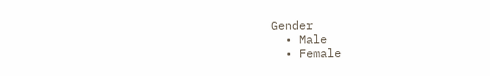Gender
  • Male
  • Female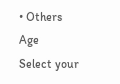• Others
Age
Select your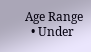Age Range
  • Under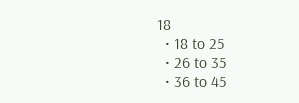18
  • 18 to 25
  • 26 to 35
  • 36 to 45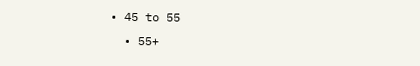• 45 to 55
  • 55+